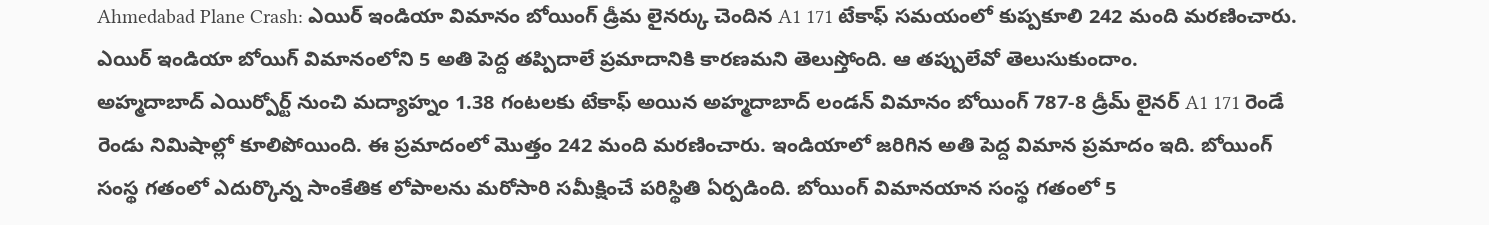Ahmedabad Plane Crash: ఎయిర్ ఇండియా విమానం బోయింగ్ డ్రీమ లైనర్కు చెందిన A1 171 టేకాఫ్ సమయంలో కుప్పకూలి 242 మంది మరణించారు. ఎయిర్ ఇండియా బోయిగ్ విమానంలోని 5 అతి పెద్ద తప్పిదాలే ప్రమాదానికి కారణమని తెలుస్తోంది. ఆ తప్పులేవో తెలుసుకుందాం.
అహ్మదాబాద్ ఎయిర్పోర్ట్ నుంచి మద్యాహ్నం 1.38 గంటలకు టేకాఫ్ అయిన అహ్మదాబాద్ లండన్ విమానం బోయింగ్ 787-8 డ్రీమ్ లైనర్ A1 171 రెండే రెండు నిమిషాల్లో కూలిపోయింది. ఈ ప్రమాదంలో మొత్తం 242 మంది మరణించారు. ఇండియాలో జరిగిన అతి పెద్ద విమాన ప్రమాదం ఇది. బోయింగ్ సంస్థ గతంలో ఎదుర్కొన్న సాంకేతిక లోపాలను మరోసారి సమీక్షించే పరిస్థితి ఏర్పడింది. బోయింగ్ విమానయాన సంస్థ గతంలో 5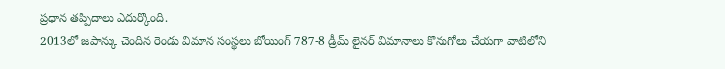ప్రధాన తప్పిదాలు ఎదుర్కొంది.
2013లో జపాన్కు చెందిన రెండు విమాన సంస్థలు బోయింగ్ 787-8 డ్రీమ్ లైనర్ విమానాలు కొనుగోలు చేయగా వాటిలోని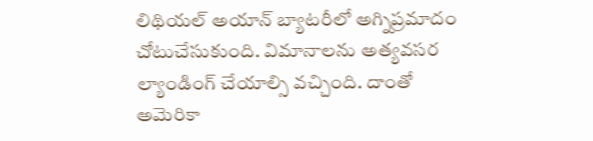లిథియల్ అయాన్ బ్యాటరీలో అగ్నిప్రమాదం చోటుచేసుకుంది. విమానాలను అత్యవసర ల్యాండింగ్ చేయాల్సి వచ్చింది. దాంతో అమెరికా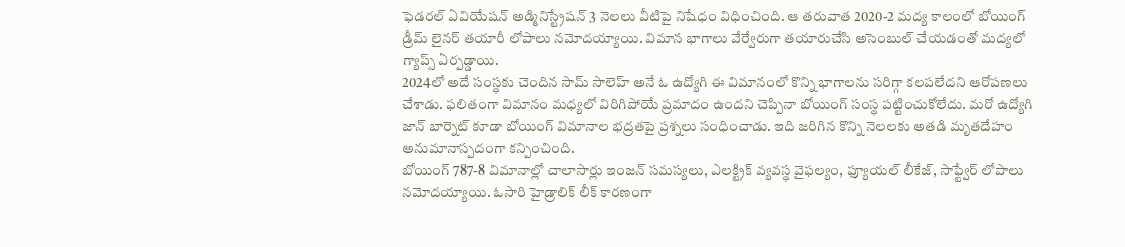ఫెడరల్ ఏవియేషన్ అడ్మినిస్ట్రేషన్ 3 నెలలు వీటిపై నిషేధం విధించింది. ఆ తరువాత 2020-2 మద్య కాలంలో బోయింగ్ డ్రీమ్ లైనర్ తయారీ లోపాలు నమోదయ్యాయి. విమాన భాగాలు వేర్వేరుగా తయారుచేసి అసెంబుల్ చేయడంతో మద్యలో గ్యాప్స్ ఏర్పడ్డాయి.
2024లో అదే సంస్థకు చెందిన సామ్ సాలెహ్ అనే ఓ ఉద్యోగి ఈ విమానంలో కొన్ని భాగాలను సరిగ్గా కలపలేదని ఆరోపణలు చేశాడు. ఫలితంగా విమానం మధ్యలో విరిగిపోయే ప్రమాదం ఉందని చెప్పినా బోయింగ్ సంస్థ పట్టించుకోలేదు. మరో ఉద్యోగి జాన్ బార్నెట్ కూడా బోయింగ్ విమానాల భద్రతపై ప్రశ్నలు సంధించాడు. ఇది జరిగిన కొన్ని నెలలకు అతడి మృతదేహం అనుమానాస్పదంగా కన్పించింది.
బోయింగ్ 787-8 విమానాల్లో చాలాసార్లు ఇంజన్ సమస్యలు, ఎలక్ట్రిక్ వ్యవస్థ వైఫల్యం, ఫ్యూయల్ లీకేజ్, సాఫ్ట్వేర్ లోపాలు నమోదయ్యాయి. ఓసారి హైడ్రాలిక్ లీక్ కారణంగా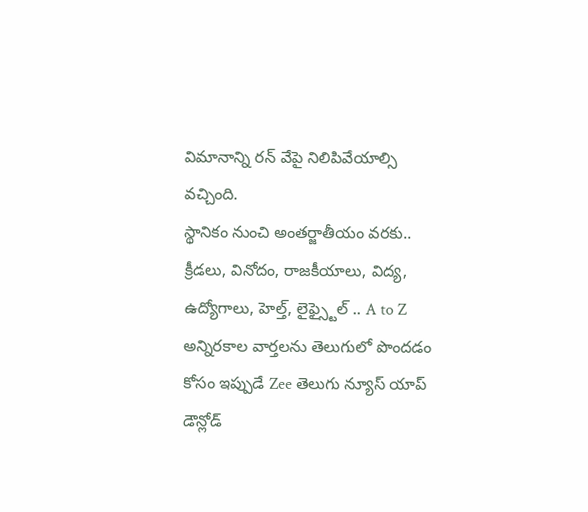విమానాన్ని రన్ వేపై నిలిపివేయాల్సి వచ్చింది.
స్థానికం నుంచి అంతర్జాతీయం వరకు.. క్రీడలు, వినోదం, రాజకీయాలు, విద్య, ఉద్యోగాలు, హెల్త్, లైఫ్స్టైల్ .. A to Z అన్నిరకాల వార్తలను తెలుగులో పొందడం కోసం ఇప్పుడే Zee తెలుగు న్యూస్ యాప్ డౌన్లోడ్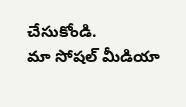చేసుకోండి.
మా సోషల్ మీడియా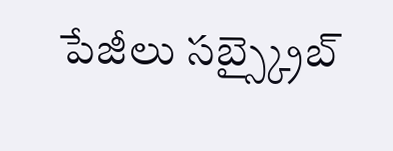పేజీలు సబ్స్క్రైబ్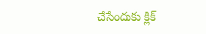చేసేందుకు క్లిక్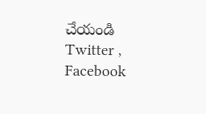చేయండి Twitter , Facebook